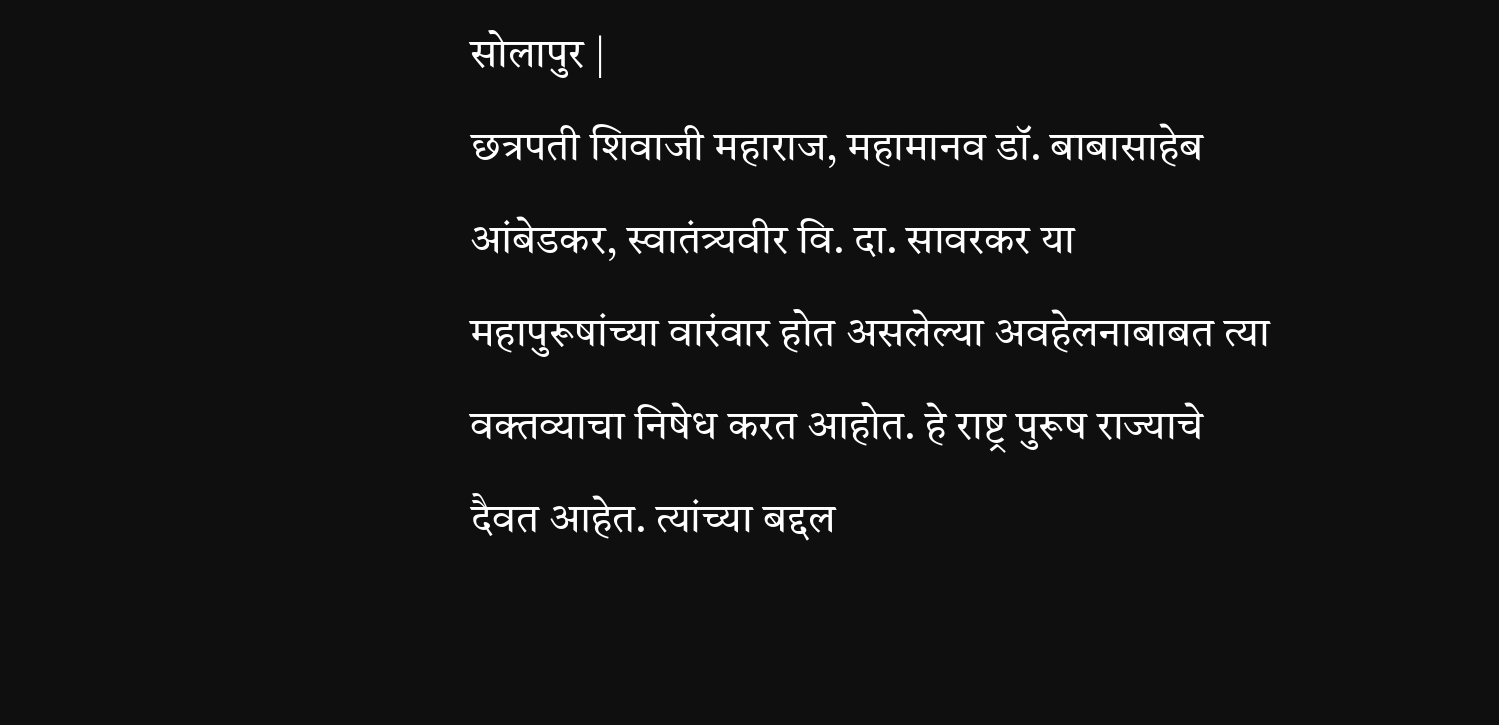सोलापुर |
छत्रपती शिवाजी महाराज, महामानव डॉ. बाबासाहेब आंबेडकर, स्वातंत्र्यवीर वि. दा. सावरकर या महापुरूषांच्या वारंवार होत असलेल्या अवहेलनाबाबत त्या वक्तव्याचा निषेध करत आहोत. हे राष्ट्र पुरूष राज्याचे दैवत आहेत. त्यांच्या बद्दल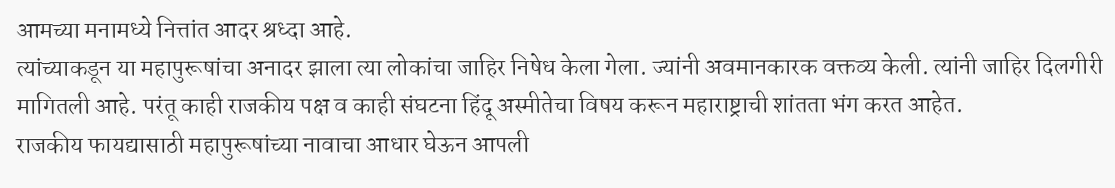आमच्या मनामध्ये नित्तांत आदर श्रध्दा आहे.
त्यांच्याकडून या महापुरूषांचा अनादर झाला त्या लोकांचा जाहिर निषेध केला गेला. ज्यांनी अवमानकारक वक्तव्य केली. त्यांनी जाहिर दिलगीरी मागितली आहे. परंतू काही राजकीय पक्ष व काही संघटना हिंदू अस्मीतेचा विषय करून महाराष्ट्राची शांतता भंग करत आहेत.
राजकीय फायद्यासाठी महापुरूषांच्या नावाचा आधार घेऊन आपली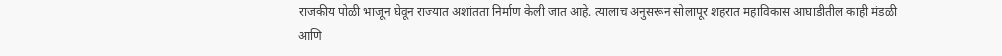राजकीय पोळी भाजून घेवून राज्यात अशांतता निर्माण केली जात आहे. त्यालाच अनुसरून सोलापूर शहरात महाविकास आघाडीतील काही मंडळी आणि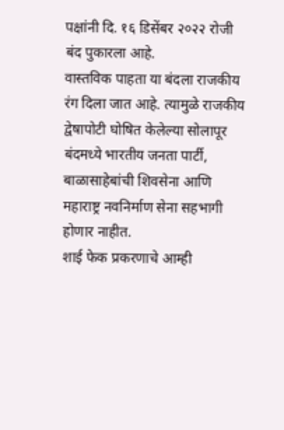पक्षांनी दि. १६ डिसेंबर २०२२ रोजी बंद पुकारला आहे.
वास्तविक पाहता या बंदला राजकीय रंग दिला जात आहे. त्यामुळे राजकीय द्वेषापोटी घोषित केलेल्या सोलापूर बंदमध्ये भारतीय जनता पार्टी, बाळासाहेबांची शिवसेना आणि महाराष्ट्र नवनिर्माण सेना सहभागी होणार नाहीत.
शाई फेक प्रकरणाचे आम्ही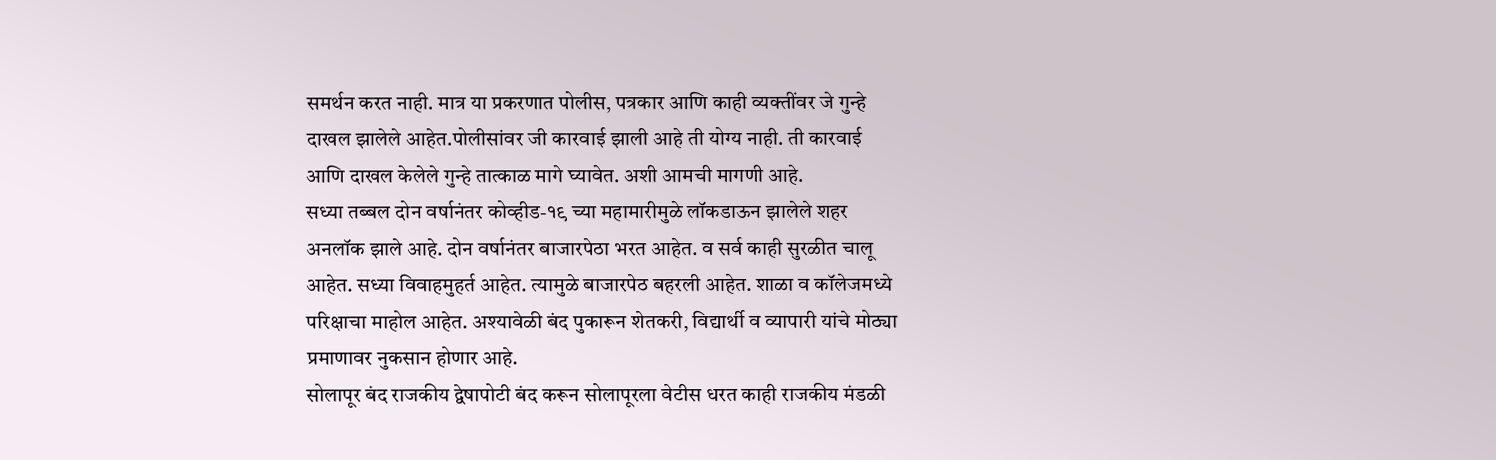समर्थन करत नाही. मात्र या प्रकरणात पोलीस, पत्रकार आणि काही व्यक्तींवर जे गुन्हे दाखल झालेले आहेत.पोलीसांवर जी कारवाई झाली आहे ती योग्य नाही. ती कारवाई आणि दाखल केलेले गुन्हे तात्काळ मागे घ्यावेत. अशी आमची मागणी आहे.
सध्या तब्बल दोन वर्षानंतर कोव्हीड-१९ च्या महामारीमुळे लॉकडाऊन झालेले शहर अनलॉक झाले आहे. दोन वर्षानंतर बाजारपेठा भरत आहेत. व सर्व काही सुरळीत चालू आहेत. सध्या विवाहमुहर्त आहेत. त्यामुळे बाजारपेठ बहरली आहेत. शाळा व कॉलेजमध्ये परिक्षाचा माहोल आहेत. अश्यावेळी बंद पुकारून शेतकरी, विद्यार्थी व व्यापारी यांचे मोठ्या प्रमाणावर नुकसान होणार आहे.
सोलापूर बंद राजकीय द्वेषापोटी बंद करून सोलापूरला वेटीस धरत काही राजकीय मंडळी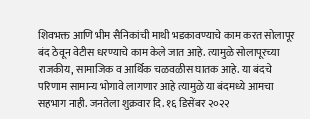शिवभक्त आणि भीम सैनिकांची माथी भडकावण्याचे काम करत सोलापूर बंद ठेवून वेटीस धरण्याचे काम केले जात आहे. त्यामुळे सोलापूरच्या राजकीय, सामाजिक व आर्थिक चळवळीस घातक आहे. या बंदचे परिणाम सामान्य भोगावे लागणार आहे त्यामुळे या बंदमध्ये आमचा सहभाग नाही. जनतेला शुक्रवार दि. १६ डिसेंबर २०२२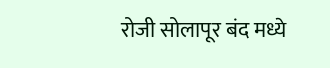रोजी सोलापूर बंद मध्ये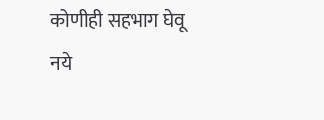कोणीही सहभाग घेवू नये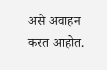असे अवाहन करत आहोत.